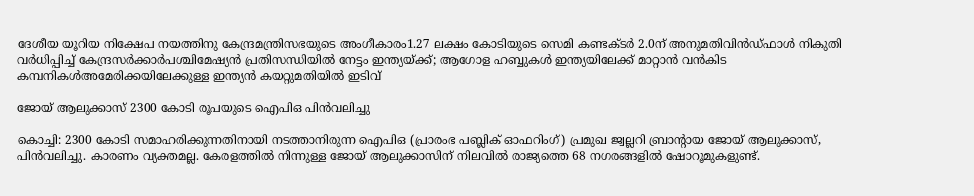ദേശീയ യൂറിയ നിക്ഷേപ നയത്തിനു കേന്ദ്രമന്ത്രിസഭയുടെ അംഗീകാരം1.27 ലക്ഷം കോടിയുടെ സെമി കണ്ടക്ടർ 2.0ന് അനുമതിവിന്‍ഡ്ഫാള്‍ നികുതി വര്‍ധിപ്പിച്ച് കേന്ദ്രസര്‍ക്കാര്‍പശ്ചിമേഷ്യന്‍ പ്രതിസന്ധിയില്‍ നേട്ടം ഇന്ത്യയ്ക്ക്; ആഗോള ഹബ്ബുകള്‍ ഇന്ത്യയിലേക്ക് മാറ്റാന്‍ വന്‍കിട കമ്പനികള്‍അമേരിക്കയിലേക്കുള്ള ഇന്ത്യൻ കയറ്റുമതിയില്‍ ഇടിവ്

ജോയ് ആലുക്കാസ് 2300 കോടി രൂപയുടെ ഐപിഒ പിന്‍വലിച്ചു

കൊച്ചി: 2300 കോടി സമാഹരിക്കുന്നതിനായി നടത്താനിരുന്ന ഐപിഒ (പ്രാരംഭ പബ്ലിക് ഓഫറിംഗ്) പ്രമുഖ ജ്വല്ലറി ബ്രാന്റായ ജോയ് ആലുക്കാസ്, പിന്‍വലിച്ചു. കാരണം വ്യക്തമല്ല. കേരളത്തില്‍ നിന്നുള്ള ജോയ് ആലുക്കാസിന് നിലവില്‍ രാജ്യത്തെ 68 നഗരങ്ങളില്‍ ഷോറൂമുകളുണ്ട്.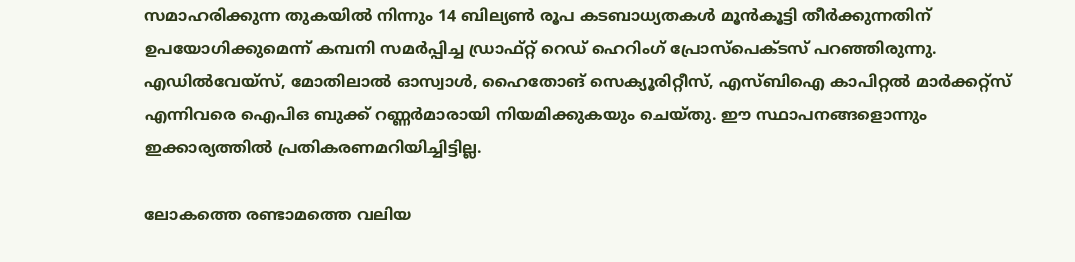സമാഹരിക്കുന്ന തുകയില്‍ നിന്നും 14 ബില്യണ്‍ രൂപ കടബാധ്യതകള്‍ മൂന്‍കൂട്ടി തീര്‍ക്കുന്നതിന് ഉപയോഗിക്കുമെന്ന് കമ്പനി സമര്‍പ്പിച്ച ഡ്രാഫ്റ്റ് റെഡ് ഹെറിംഗ് പ്രോസ്‌പെക്ടസ് പറഞ്ഞിരുന്നു. എഡില്‍വേയ്‌സ്, മോതിലാല്‍ ഓസ്വാള്‍, ഹൈതോങ് സെക്യൂരിറ്റീസ്, എസ്ബിഐ കാപിറ്റല്‍ മാര്‍ക്കറ്റ്‌സ് എന്നിവരെ ഐപിഒ ബുക്ക് റണ്ണര്‍മാരായി നിയമിക്കുകയും ചെയ്തു. ഈ സ്ഥാപനങ്ങളൊന്നും ഇക്കാര്യത്തില്‍ പ്രതികരണമറിയിച്ചിട്ടില്ല.

ലോകത്തെ രണ്ടാമത്തെ വലിയ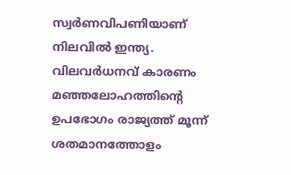സ്വര്‍ണവിപണിയാണ് നിലവില്‍ ഇന്ത്യ. വിലവര്‍ധനവ് കാരണം മഞ്ഞലോഹത്തിന്റെ ഉപഭോഗം രാജ്യത്ത് മൂന്ന് ശതമാനത്തോളം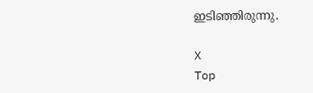ഇടിഞ്ഞിരുന്നു.

X
Top